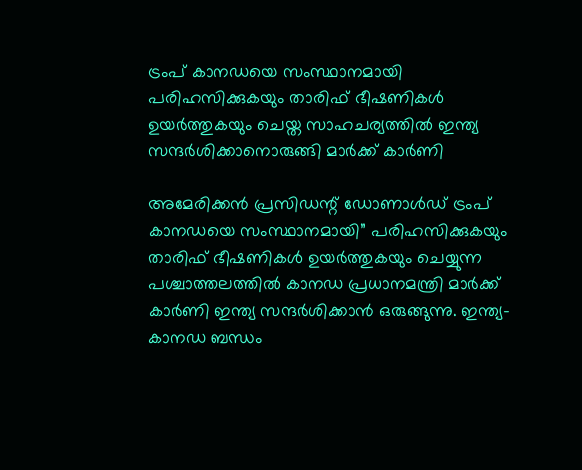ട്രംപ് കാനഡയെ സംസ്ഥാനമായി പരിഹസിക്കുകയും താരിഫ് ഭീഷണികൾ ഉയർത്തുകയും ചെയ്ത സാഹചര്യത്തിൽ ഇന്ത്യ സന്ദർശിക്കാനൊരുങ്ങി മാർക്ക് കാർണി

അമേരിക്കൻ പ്രസിഡന്റ് ഡോണാൾഡ് ട്രംപ് കാനഡയെ സംസ്ഥാനമായി” പരിഹസിക്കുകയും താരിഫ് ഭീഷണികൾ ഉയർത്തുകയും ചെയ്യുന്ന പശ്ചാത്തലത്തിൽ കാനഡ പ്രധാനമന്ത്രി മാർക്ക് കാർണി ഇന്ത്യ സന്ദർശിക്കാൻ ഒരുങ്ങുന്നു. ഇന്ത്യ-കാനഡ ബന്ധം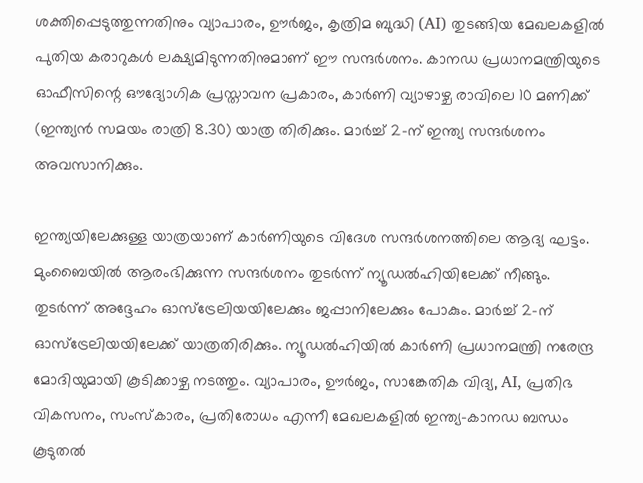ശക്തിപ്പെടുത്തുന്നതിനും വ്യാപാരം, ഊർജം, കൃത്രിമ ബുദ്ധി (AI) തുടങ്ങിയ മേഖലകളിൽ പുതിയ കരാറുകൾ ലക്ഷ്യമിടുന്നതിനുമാണ് ഈ സന്ദർശനം. കാനഡ പ്രധാനമന്ത്രിയുടെ ഓഫീസിന്റെ ഔദ്യോഗിക പ്രസ്താവന പ്രകാരം, കാർണി വ്യാഴാഴ്ച രാവിലെ 10 മണിക്ക് (ഇന്ത്യൻ സമയം രാത്രി 8.30) യാത്ര തിരിക്കും. മാർച്ച് 2-ന് ഇന്ത്യ സന്ദർശനം അവസാനിക്കും.

ഇന്ത്യയിലേക്കുള്ള യാത്രയാണ് കാർണിയുടെ വിദേശ സന്ദർശനത്തിലെ ആദ്യ ഘട്ടം. മുംബൈയിൽ ആരംഭിക്കുന്ന സന്ദർശനം തുടർന്ന് ന്യൂഡൽഹിയിലേക്ക് നീങ്ങും. തുടർന്ന് അദ്ദേഹം ഓസ്‌ട്രേലിയയിലേക്കും ജപ്പാനിലേക്കും പോകും. മാർച്ച് 2-ന് ഓസ്‌ട്രേലിയയിലേക്ക് യാത്രതിരിക്കും. ന്യൂഡൽഹിയിൽ കാർണി പ്രധാനമന്ത്രി നരേന്ദ്ര മോദിയുമായി കൂടിക്കാഴ്ച നടത്തും. വ്യാപാരം, ഊർജം, സാങ്കേതിക വിദ്യ, AI, പ്രതിഭ വികസനം, സംസ്കാരം, പ്രതിരോധം എന്നീ മേഖലകളിൽ ഇന്ത്യ-കാനഡ ബന്ധം കൂടുതൽ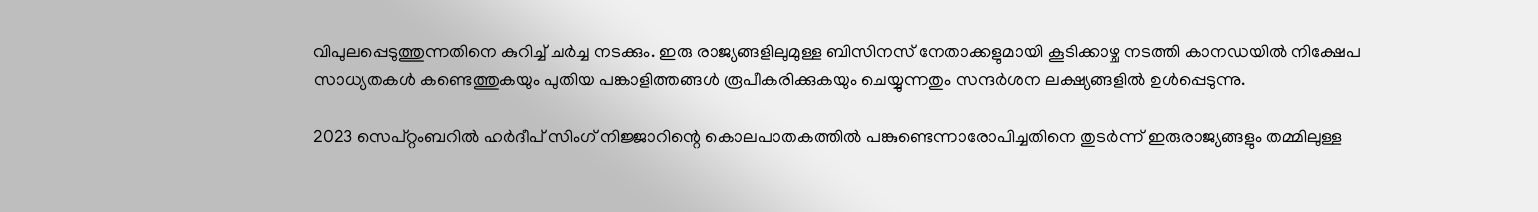വിപുലപ്പെടുത്തുന്നതിനെ കുറിച്ച് ചർച്ച നടക്കും. ഇരു രാജ്യങ്ങളിലുമുള്ള ബിസിനസ് നേതാക്കളുമായി കൂടിക്കാഴ്ച നടത്തി കാനഡയിൽ നിക്ഷേപ സാധ്യതകൾ കണ്ടെത്തുകയും പുതിയ പങ്കാളിത്തങ്ങൾ രൂപീകരിക്കുകയും ചെയ്യുന്നതും സന്ദർശന ലക്ഷ്യങ്ങളിൽ ഉൾപ്പെടുന്നു.

2023 സെപ്റ്റംബറിൽ ഹർദീപ് സിംഗ് നിജ്ജാറിന്റെ കൊലപാതകത്തിൽ പങ്കുണ്ടെന്നാരോപിച്ചതിനെ തുടർന്ന് ഇരുരാജ്യങ്ങളും തമ്മിലുള്ള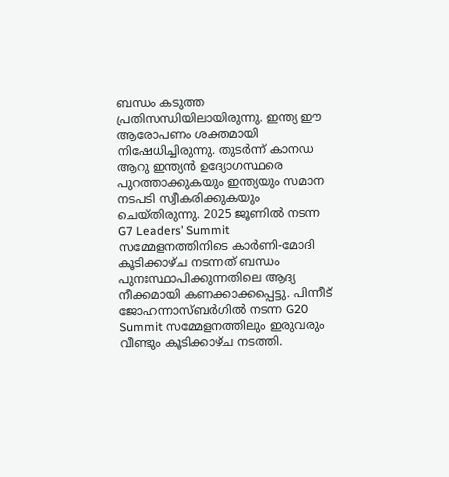ബന്ധം കടുത്ത പ്രതിസന്ധിയിലായിരുന്നു. ഇന്ത്യ ഈ ആരോപണം ശക്തമായി നിഷേധിച്ചിരുന്നു. തുടർന്ന് കാനഡ ആറു ഇന്ത്യൻ ഉദ്യോഗസ്ഥരെ പുറത്താക്കുകയും ഇന്ത്യയും സമാന നടപടി സ്വീകരിക്കുകയും ചെയ്തിരുന്നു. 2025 ജൂണിൽ നടന്ന G7 Leaders’ Summit സമ്മേളനത്തിനിടെ കാർണി-മോദി കൂടിക്കാഴ്ച നടന്നത് ബന്ധം പുനഃസ്ഥാപിക്കുന്നതിലെ ആദ്യ നീക്കമായി കണക്കാക്കപ്പെട്ടു. പിന്നീട് ജോഹന്നാസ്ബർഗിൽ നടന്ന G20 Summit സമ്മേളനത്തിലും ഇരുവരും വീണ്ടും കൂടിക്കാഴ്ച നടത്തി.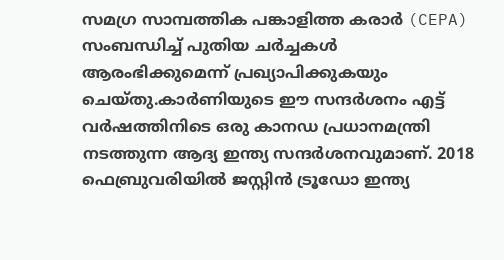സമഗ്ര സാമ്പത്തിക പങ്കാളിത്ത കരാർ (CEPA) സംബന്ധിച്ച് പുതിയ ചർച്ചകൾ ആരംഭിക്കുമെന്ന് പ്രഖ്യാപിക്കുകയും ചെയ്തു.കാർണിയുടെ ഈ സന്ദർശനം എട്ട് വർഷത്തിനിടെ ഒരു കാനഡ പ്രധാനമന്ത്രി നടത്തുന്ന ആദ്യ ഇന്ത്യ സന്ദർശനവുമാണ്. 2018 ഫെബ്രുവരിയിൽ ജസ്റ്റിൻ ട്രൂഡോ ഇന്ത്യ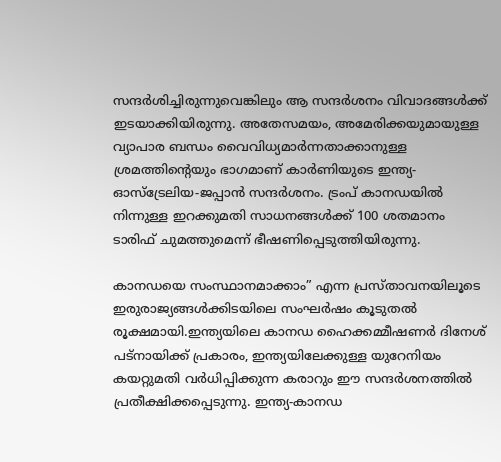സന്ദർശിച്ചിരുന്നുവെങ്കിലും ആ സന്ദർശനം വിവാദങ്ങൾക്ക് ഇടയാക്കിയിരുന്നു. അതേസമയം, അമേരിക്കയുമായുള്ള വ്യാപാര ബന്ധം വൈവിധ്യമാർന്നതാക്കാനുള്ള ശ്രമത്തിന്റെയും ഭാഗമാണ് കാർണിയുടെ ഇന്ത്യ-ഓസ്‌ട്രേലിയ-ജപ്പാൻ സന്ദർശനം. ട്രംപ് കാനഡയിൽ നിന്നുള്ള ഇറക്കുമതി സാധനങ്ങൾക്ക് 100 ശതമാനം ടാരിഫ് ചുമത്തുമെന്ന് ഭീഷണിപ്പെടുത്തിയിരുന്നു.

കാനഡയെ സംസ്ഥാനമാക്കാം” എന്ന പ്രസ്താവനയിലൂടെ ഇരുരാജ്യങ്ങൾക്കിടയിലെ സംഘർഷം കൂടുതൽ രൂക്ഷമായി.ഇന്ത്യയിലെ കാനഡ ഹൈക്കമ്മീഷണർ ദിനേശ് പട്‌നായിക്ക് പ്രകാരം, ഇന്ത്യയിലേക്കുള്ള യുറേനിയം കയറ്റുമതി വർധിപ്പിക്കുന്ന കരാറും ഈ സന്ദർശനത്തിൽ പ്രതീക്ഷിക്കപ്പെടുന്നു. ഇന്ത്യ-കാനഡ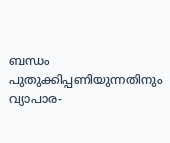ബന്ധം പുതുക്കിപ്പണിയുന്നതിനും വ്യാപാര-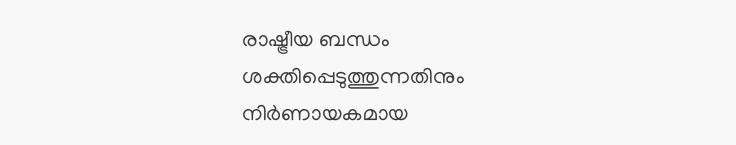രാഷ്ട്രീയ ബന്ധം ശക്തിപ്പെടുത്തുന്നതിനും നിർണായകമായ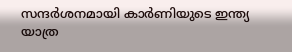സന്ദർശനമായി കാർണിയുടെ ഇന്ത്യ യാത്ര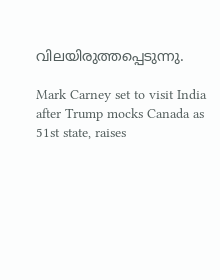വിലയിരുത്തപ്പെടുന്നു.

Mark Carney set to visit India after Trump mocks Canada as 51st state, raises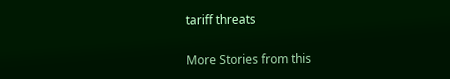tariff threats

More Stories from this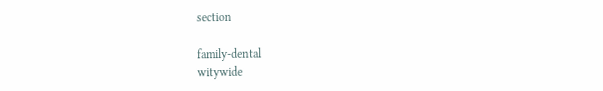section

family-dental
witywide